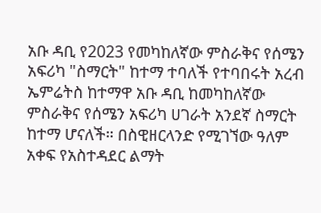አቡ ዳቢ የ2023 የመካከለኛው ምስራቅና የሰሜን አፍሪካ "ስማርት" ከተማ ተባለች የተባበሩት አረብ ኤምሬትስ ከተማዋ አቡ ዳቢ ከመካከለኛው ምስራቅና የሰሜን አፍሪካ ሀገራት አንደኛ ስማርት ከተማ ሆናለች። በስዊዘርላንድ የሚገኘው ዓለም አቀፍ የአስተዳደር ልማት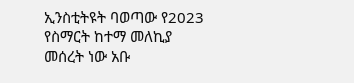ኢንስቲትዩት ባወጣው የ2023 የስማርት ከተማ መለኪያ መሰረት ነው አቡ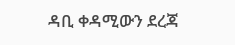ዳቢ ቀዳሚውን ደረጃ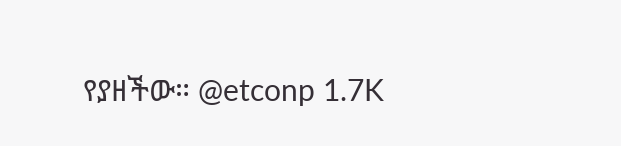የያዘችው። @etconp 1.7K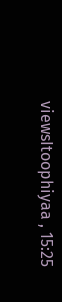viewsItoophiyaa , 15:25